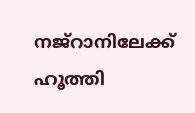നജ്‌റാനിലേക്ക് ഹൂത്തി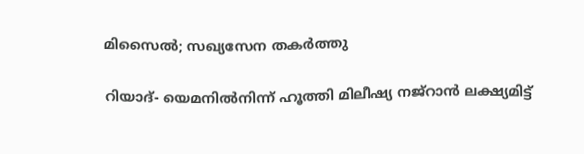മിസൈല്‍; സഖ്യസേന തകര്‍ത്തു

റിയാദ്- യെമനില്‍നിന്ന് ഹൂത്തി മിലീഷ്യ നജ്‌റാന്‍ ലക്ഷ്യമിട്ട്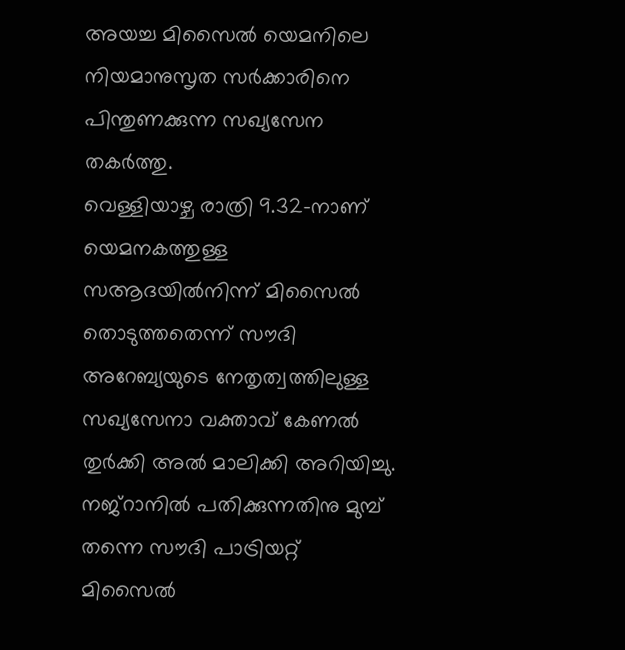അയച്ച മിസൈല്‍ യെമനിലെ നിയമാനുസൃത സര്‍ക്കാരിനെ പിന്തുണക്കുന്ന സഖ്യസേന തകര്‍ത്തു.
വെള്ളിയാഴ്ച രാത്രി 9.32-നാണ് യെമനകത്തുള്ള സആദയില്‍നിന്ന് മിസൈല്‍ തൊടുത്തതെന്ന് സൗദി അറേബ്യയുടെ നേതൃത്വത്തിലുള്ള സഖ്യസേനാ വക്താവ് കേണല്‍ തുര്‍ക്കി അല്‍ മാലിക്കി അറിയിച്ചു. നജ്‌റാനില്‍ പതിക്കുന്നതിനു മുമ്പ് തന്നെ സൗദി പാട്രിയറ്റ് മിസൈല്‍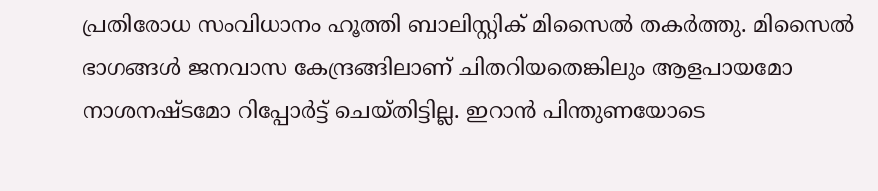പ്രതിരോധ സംവിധാനം ഹൂത്തി ബാലിസ്റ്റിക് മിസൈല്‍ തകര്‍ത്തു. മിസൈല്‍ ഭാഗങ്ങള്‍ ജനവാസ കേന്ദ്രങ്ങിലാണ് ചിതറിയതെങ്കിലും ആളപായമോ നാശനഷ്ടമോ റിപ്പോര്‍ട്ട് ചെയ്തിട്ടില്ല. ഇറാന്‍ പിന്തുണയോടെ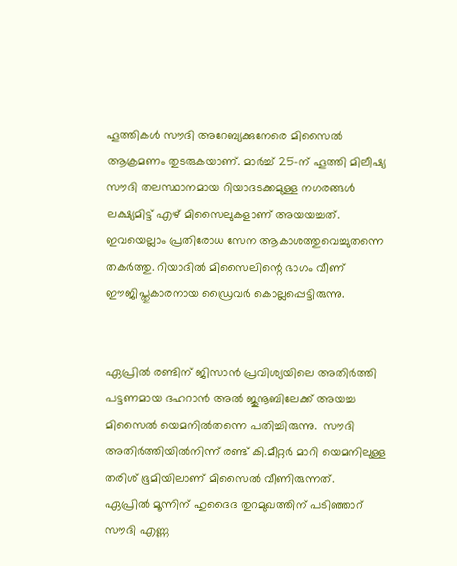ഹൂത്തികള്‍ സൗദി അറേബ്യക്കുനേരെ മിസൈല്‍ ആക്രമണം തുടരുകയാണ്. മാര്‍ച്ച് 25-ന് ഹൂത്തി മിലീഷ്യ സൗദി തലസ്ഥാനമായ റിയാദടക്കമുള്ള നഗരങ്ങള്‍ ലക്ഷ്യമിട്ട് എഴ് മിസൈലുകളാണ് അയയച്ചത്. ഇവയെല്ലാം പ്രതിരോധ സേന ആകാശത്തുവെച്ചുതന്നെ തകര്‍ത്തു. റിയാദില്‍ മിസൈലിന്റെ ഭാഗം വീണ് ഈജിപ്തുകാരനായ ഡ്രൈവര്‍ കൊല്ലപ്പെട്ടിരുന്നു.


ഏപ്രില്‍ രണ്ടിന് ജിസാന്‍ പ്രവിശ്യയിലെ അതിര്‍ത്തി പട്ടണമായ ദഹറാന്‍ അല്‍ ജുനൂബിലേക്ക് അയച്ച മിസൈല്‍ യെമനില്‍തന്നെ പതിച്ചിരുന്നു.  സൗദി അതിര്‍ത്തിയില്‍നിന്ന് രണ്ട് കി.മീറ്റര്‍ മാറി യെമനിലുള്ള തരിശ് ഭൂമിയിലാണ് മിസൈല്‍ വീണിരുന്നത്.
ഏപ്രില്‍ മൂന്നിന് ഹുദൈദ തുറമുഖത്തിന് പടിഞ്ഞാറ് സൗദി എണ്ണ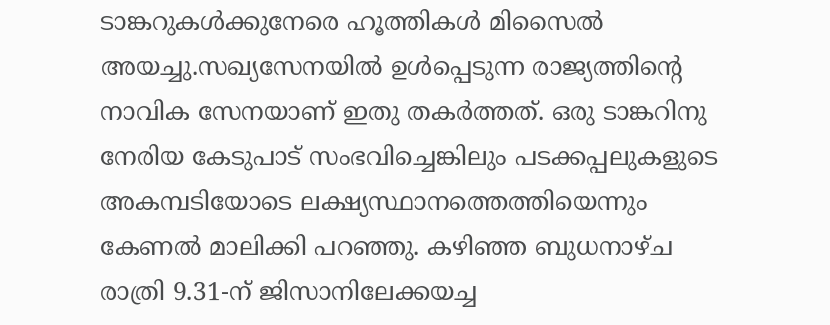ടാങ്കറുകള്‍ക്കുനേരെ ഹൂത്തികള്‍ മിസൈല്‍ അയച്ചു.സഖ്യസേനയില്‍ ഉള്‍പ്പെടുന്ന രാജ്യത്തിന്റെ നാവിക സേനയാണ് ഇതു തകര്‍ത്തത്. ഒരു ടാങ്കറിനു നേരിയ കേടുപാട് സംഭവിച്ചെങ്കിലും പടക്കപ്പലുകളുടെ അകമ്പടിയോടെ ലക്ഷ്യസ്ഥാനത്തെത്തിയെന്നും കേണല്‍ മാലിക്കി പറഞ്ഞു. കഴിഞ്ഞ ബുധനാഴ്ച രാത്രി 9.31-ന് ജിസാനിലേക്കയച്ച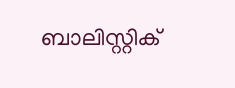ബാലിസ്റ്റിക്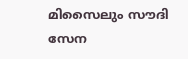മിസൈലും സൗദി സേന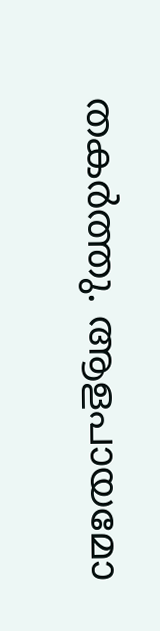തകര്‍ത്തു. ആളപായമോ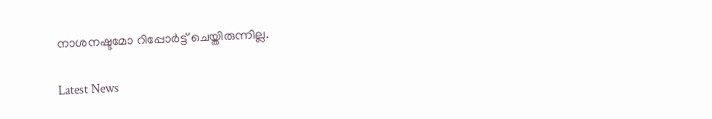നാശനഷ്ടമോ റിപ്പോര്‍ട്ട് ചെയ്തിരുന്നില്ല.

Latest News